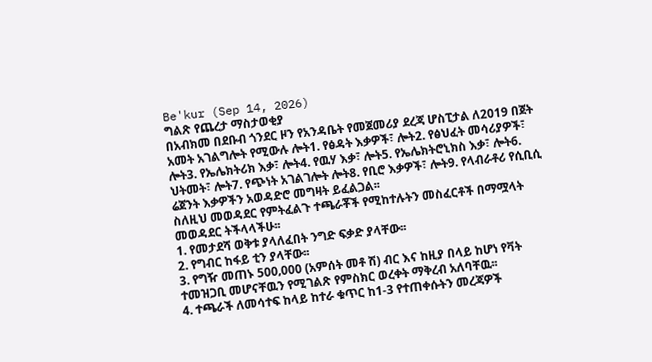Be'kur (Sep 14, 2026)
ግልጽ የጨረታ ማስታወቂያ
በአብክመ በደቡብ ጎንደር ዞን የአንዳቤት የመጀመሪያ ደረጃ ሆስፒታል ለ2019 በጀት አመት አገልግሎት የሚውሉ ሎት1. የፅዳት እቃዎች፣ ሎት2. የፅህፈት መሳሪያዎች፣ ሎት3. የኤሌክትሪክ እቃ፣ ሎት4. የዉሃ እቃ፣ ሎት5. የኤሌክትሮኒክስ እቃ፣ ሎት6. ህትመት፣ ሎት7. የጭነት አገልገሎት ሎት8. የቢሮ እቃዎች፣ ሎት9. የላብራቶሪ የሲቢሲ ሬጀንት እቃዎችን አወዳድሮ መግዛት ይፈልጋል፡፡
ስለዚህ መወዳደር የምትፈልጉ ተጫራቾች የሚከተሉትን መስፈርቶች በማሟላት መወዳደር ትችላላችሁ፡፡
1. የመታደሻ ወቅቱ ያላለፈበት ንግድ ፍቃድ ያላቸው፡፡
2. የግብር ከፋይ ቲን ያላቸው፡፡
3. የግዥ መጠኑ 500‚000 (አምሰት መቶ ሽ) ብር እና ከዚያ በላይ ከሆነ የቫት ተመዝጋቢ መሆናቸዉን የሚገልጽ የምስክር ወረቀት ማቅረብ አለባቸዉ፡፡
4. ተጫራች ለመሳተፍ ከላይ ከተራ ቁጥር ከ1-3 የተጠቀሱትን መረጃዎች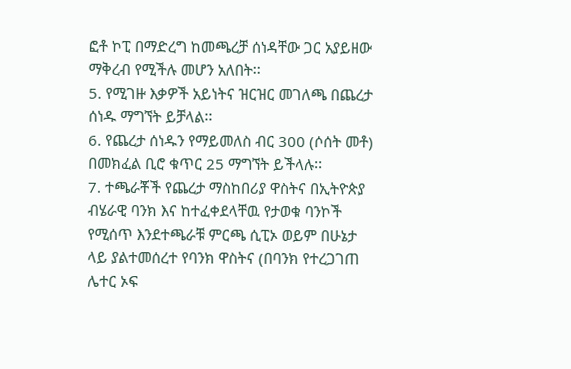ፎቶ ኮፒ በማድረግ ከመጫረቻ ሰነዳቸው ጋር አያይዘው ማቅረብ የሚችሉ መሆን አለበት፡፡
5. የሚገዙ እቃዎች አይነትና ዝርዝር መገለጫ በጨረታ ሰነዱ ማግኘት ይቻላል፡፡
6. የጨረታ ሰነዱን የማይመለስ ብር 300 (ሶሰት መቶ) በመክፈል ቢሮ ቁጥር 25 ማግኘት ይችላሉ፡፡
7. ተጫራቾች የጨረታ ማስከበሪያ ዋስትና በኢትዮጵያ ብሄራዊ ባንክ እና ከተፈቀደላቸዉ የታወቁ ባንኮች የሚሰጥ እንደተጫራቹ ምርጫ ሲፒኦ ወይም በሁኔታ ላይ ያልተመሰረተ የባንክ ዋስትና (በባንክ የተረጋገጠ ሌተር ኦፍ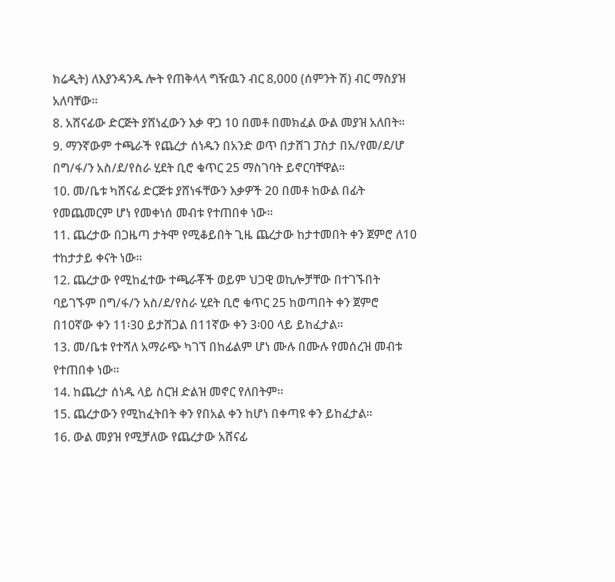ክሬዲት) ለእያንዳንዱ ሎት የጠቅላላ ግዥዉን ብር 8‚000 (ሰምንት ሽ) ብር ማስያዝ አለባቸው፡፡
8. አሸናፊው ድርጅት ያሸነፈውን እቃ ዋጋ 10 በመቶ በመክፈል ውል መያዝ አለበት፡፡
9. ማንኛውም ተጫራች የጨረታ ሰነዱን በአንድ ወጥ በታሸገ ፓስታ በአ/የመ/ደ/ሆ በግ/ፋ/ን አስ/ደ/የስራ ሂደት ቢሮ ቁጥር 25 ማስገባት ይኖርባቸዋል፡፡
10. መ/ቤቱ ካሸናፊ ድርጅቱ ያሸነፋቸውን እቃዎች 20 በመቶ ከውል በፊት የመጨመርም ሆነ የመቀነሰ መብቱ የተጠበቀ ነው፡፡
11. ጨረታው በጋዜጣ ታትሞ የሚቆይበት ጊዜ ጨረታው ከታተመበት ቀን ጀምሮ ለ10 ተከታታይ ቀናት ነው፡፡
12. ጨረታው የሚከፈተው ተጫራቾች ወይም ህጋዊ ወኪሎቻቸው በተገኙበት ባይገኙም በግ/ፋ/ን አስ/ደ/የስራ ሂደት ቢሮ ቁጥር 25 ከወጣበት ቀን ጀምሮ በ10ኛው ቀን 11፡30 ይታሸጋል በ11ኛው ቀን 3፡00 ላይ ይከፈታል፡፡
13. መ/ቤቱ የተሻለ አማራጭ ካገኘ በከፊልም ሆነ ሙሉ በሙሉ የመሰረዝ መብቱ የተጠበቀ ነው፡፡
14. ከጨረታ ሰነዱ ላይ ስርዝ ድልዝ መኖር የለበትም፡፡
15. ጨረታውን የሚከፈትበት ቀን የበአል ቀን ከሆነ በቀጣዩ ቀን ይከፈታል፡፡
16. ውል መያዝ የሚቻለው የጨረታው አሸናፊ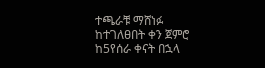ተጫራቹ ማሸነፉ ከተገለፀበት ቀን ጀምሮ ከ5የሰራ ቀናት በኋላ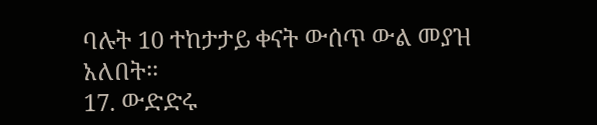ባሉት 10 ተከታታይ ቀናት ውሰጥ ውል መያዝ አለበት፡፡
17. ውድድሩ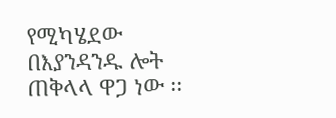የሚካሄደው በእያንዳንዱ ሎት ጠቅላላ ዋጋ ነው ፡፡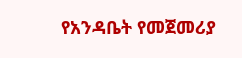የአንዳቤት የመጀመሪያ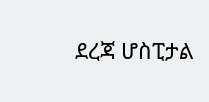ደረጃ ሆስፒታል